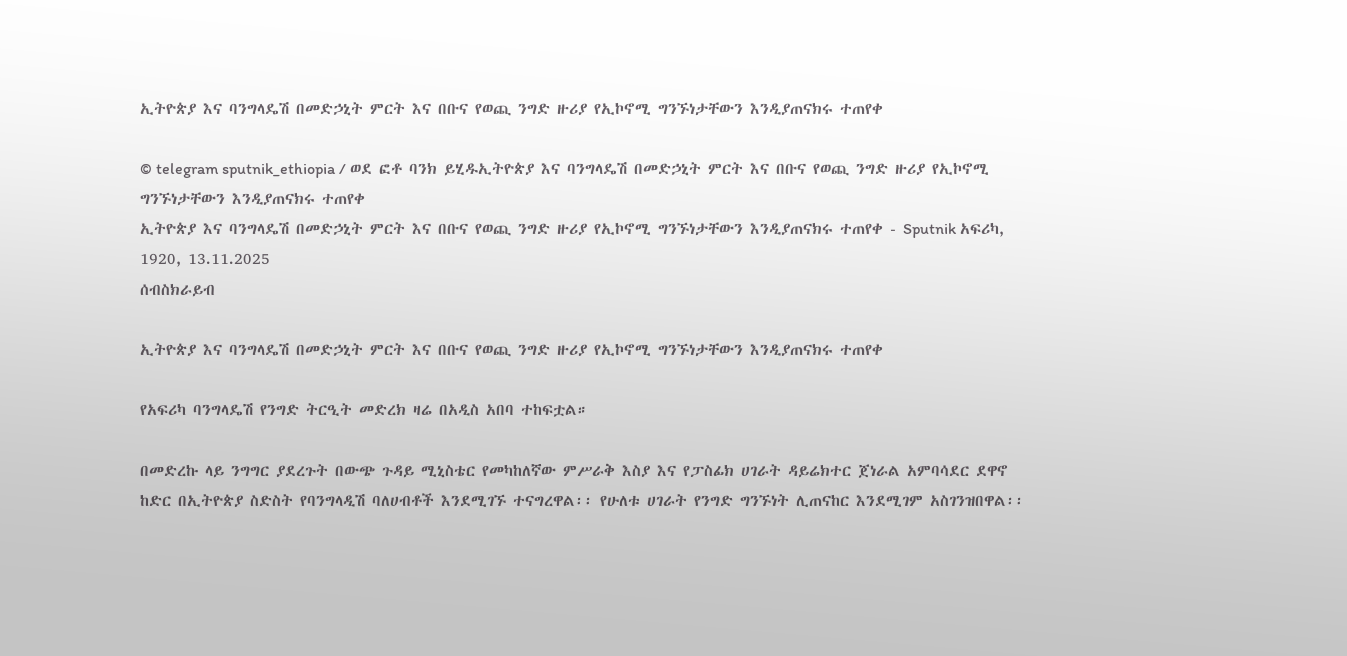ኢትዮጵያ እና ባንግላዴሽ በመድኃኒት ምርት እና በቡና የወጪ ንግድ ዙሪያ የኢኮኖሚ ግንኙነታቸውን እንዲያጠናክሩ ተጠየቀ

© telegram sputnik_ethiopia / ወደ ፎቶ ባንክ ይሂዱኢትዮጵያ እና ባንግላዴሽ በመድኃኒት ምርት እና በቡና የወጪ ንግድ ዙሪያ የኢኮኖሚ ግንኙነታቸውን እንዲያጠናክሩ ተጠየቀ
ኢትዮጵያ እና ባንግላዴሽ በመድኃኒት ምርት እና በቡና የወጪ ንግድ ዙሪያ የኢኮኖሚ ግንኙነታቸውን እንዲያጠናክሩ ተጠየቀ - Sputnik አፍሪካ, 1920, 13.11.2025
ሰብስክራይብ

ኢትዮጵያ እና ባንግላዴሽ በመድኃኒት ምርት እና በቡና የወጪ ንግድ ዙሪያ የኢኮኖሚ ግንኙነታቸውን እንዲያጠናክሩ ተጠየቀ

የአፍሪካ ባንግላዴሽ የንግድ ትርዒት መድረክ ዛሬ በአዲስ አበባ ተከፍቷል።

በመድረኩ ላይ ንግግር ያደረጉት በውጭ ጉዳይ ሚኒስቴር የመካከለኛው ምሥራቅ እስያ እና የፓስፊክ ሀገራት ዳይሬክተር ጀነራል አምባሳደር ደዋኖ ከድር በኢትዮጵያ ስድስት የባንግላዲሽ ባለሀብቶች እንደሚገኙ ተናግረዋል፡፡ የሁለቱ ሀገራት የንግድ ግንኙነት ሊጠናከር እንደሚገም አስገንዝበዋል፡፡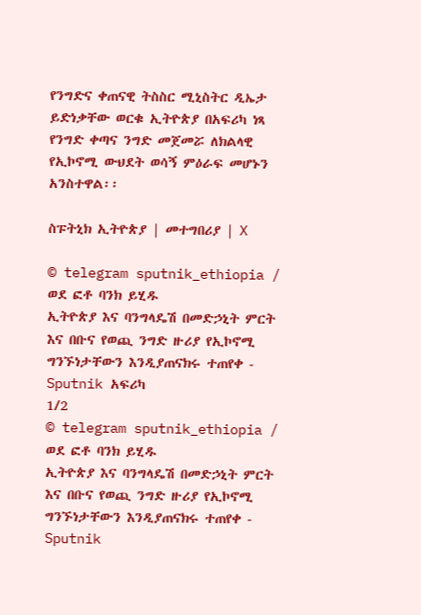የንግድና ቀጠናዊ ትስስር ሚኒስትር ዲኤታ ይድነቃቸው ወርቁ ኢትዮጵያ በአፍሪካ ነጻ የንግድ ቀጣና ንግድ መጀመሯ ለክልላዊ የኢኮኖሚ ውህደት ወሳኝ ምዕራፍ መሆኑን አንስተዋል፡፡

ስፑትኒክ ኢትዮጵያ | መተግበሪያ | X

© telegram sputnik_ethiopia / ወደ ፎቶ ባንክ ይሂዱ
ኢትዮጵያ እና ባንግላዴሽ በመድኃኒት ምርት እና በቡና የወጪ ንግድ ዙሪያ የኢኮኖሚ ግንኙነታቸውን እንዲያጠናክሩ ተጠየቀ - Sputnik አፍሪካ
1/2
© telegram sputnik_ethiopia / ወደ ፎቶ ባንክ ይሂዱ
ኢትዮጵያ እና ባንግላዴሽ በመድኃኒት ምርት እና በቡና የወጪ ንግድ ዙሪያ የኢኮኖሚ ግንኙነታቸውን እንዲያጠናክሩ ተጠየቀ - Sputnik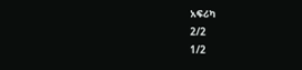አፍሪካ
2/2
1/2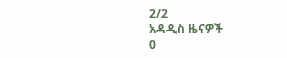2/2
አዳዲስ ዜናዎች
0